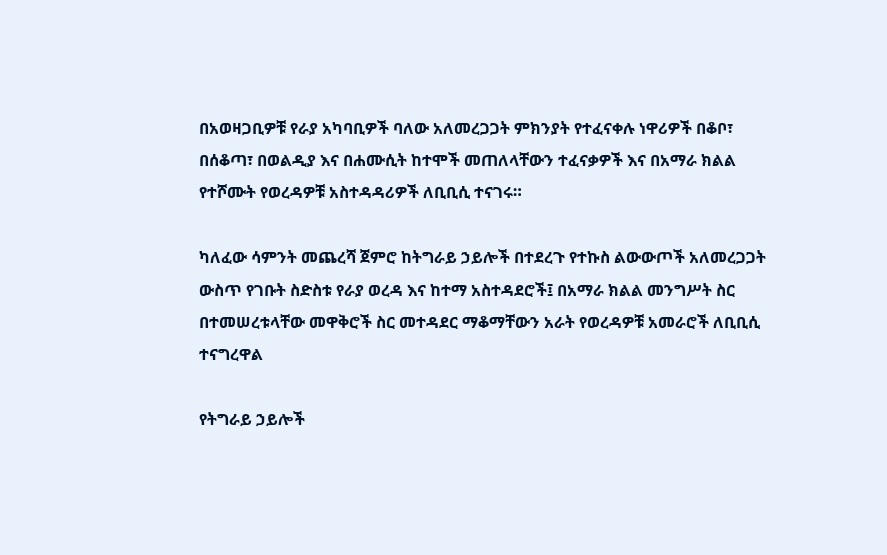በአወዛጋቢዎቹ የራያ አካባቢዎች ባለው አለመረጋጋት ምክንያት የተፈናቀሉ ነዋሪዎች በቆቦ፣ በሰቆጣ፣ በወልዲያ እና በሐሙሲት ከተሞች መጠለላቸውን ተፈናቃዎች እና በአማራ ክልል የተሾሙት የወረዳዎቹ አስተዳዳሪዎች ለቢቢሲ ተናገሩ።

ካለፈው ሳምንት መጨረሻ ጀምሮ ከትግራይ ኃይሎች በተደረጉ የተኩስ ልውውጦች አለመረጋጋት ውስጥ የገቡት ስድስቱ የራያ ወረዳ እና ከተማ አስተዳደሮች፤ በአማራ ክልል መንግሥት ስር በተመሠረቱላቸው መዋቅሮች ስር መተዳደር ማቆማቸውን አራት የወረዳዎቹ አመራሮች ለቢቢሲ ተናግረዋል

የትግራይ ኃይሎች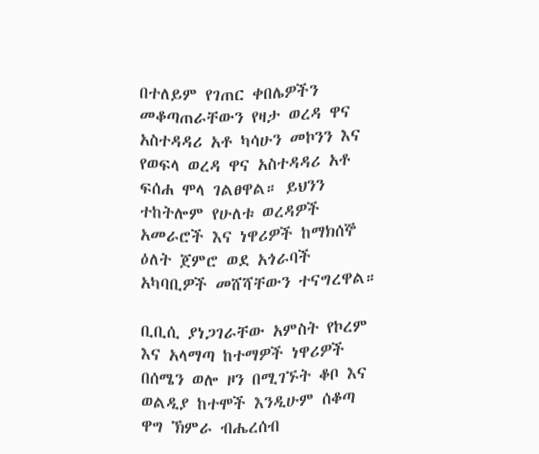በተለይም የገጠር ቀበሌዎችን መቆጣጠራቸውን የዛታ ወረዳ ዋና አስተዳዳሪ አቶ ካሳሁን መኮንን እና የወፍላ ወረዳ ዋና አስተዳዳሪ አቶ ፍሰሐ ሞላ ገልፀዋል። ይህንን ተከትሎም የሁለቱ ወረዳዎች አመራሮች እና ነዋሪዎች ከማክሰኞ ዕለት ጀምሮ ወደ አጎራባች አካባቢዎች መሸሻቸውን ተናግረዋል።

ቢቢሲ ያነጋገራቸው አምስት የኮረም እና አላማጣ ከተማዎች ነዋሪዎች በሰሜን ወሎ ዞን በሚገኙት ቆቦ እና ወልዲያ ከተሞች እንዲሁም ሰቆጣ ዋግ ኽምራ ብሔረሰብ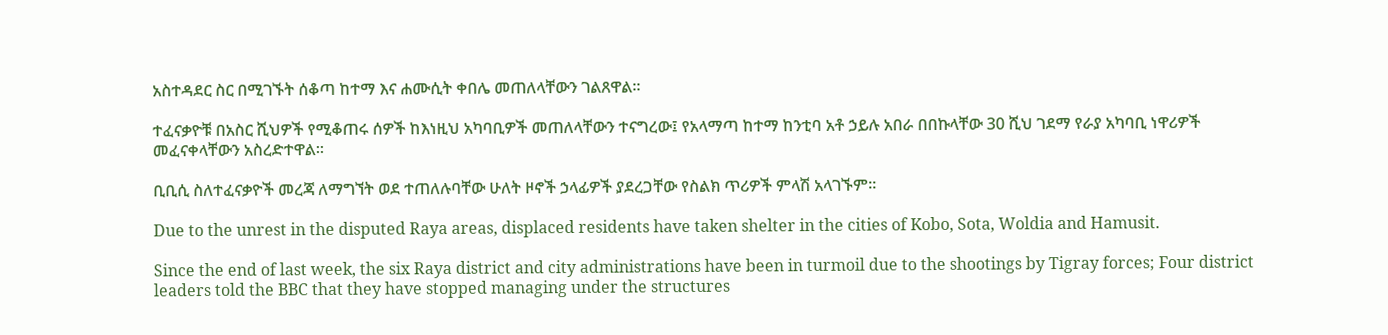አስተዳደር ስር በሚገኙት ሰቆጣ ከተማ እና ሐሙሲት ቀበሌ መጠለላቸውን ገልጸዋል።

ተፈናቃዮቹ በአስር ሺህዎች የሚቆጠሩ ሰዎች ከእነዚህ አካባቢዎች መጠለላቸውን ተናግረው፤ የአላማጣ ከተማ ከንቲባ አቶ ኃይሉ አበራ በበኩላቸው 30 ሺህ ገደማ የራያ አካባቢ ነዋሪዎች መፈናቀላቸውን አስረድተዋል።

ቢቢሲ ስለተፈናቃዮች መረጃ ለማግኘት ወደ ተጠለሉባቸው ሁለት ዞኖች ኃላፊዎች ያደረጋቸው የስልክ ጥሪዎች ምላሽ አላገኙም።

Due to the unrest in the disputed Raya areas, displaced residents have taken shelter in the cities of Kobo, Sota, Woldia and Hamusit.

Since the end of last week, the six Raya district and city administrations have been in turmoil due to the shootings by Tigray forces; Four district leaders told the BBC that they have stopped managing under the structures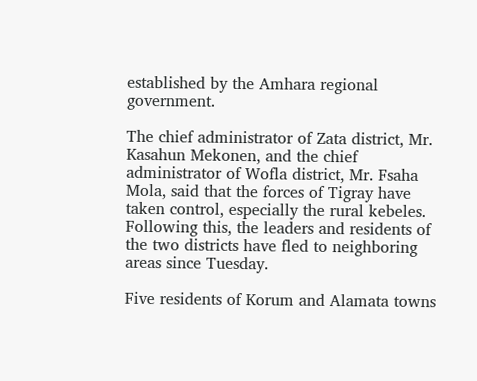established by the Amhara regional government.

The chief administrator of Zata district, Mr. Kasahun Mekonen, and the chief administrator of Wofla district, Mr. Fsaha Mola, said that the forces of Tigray have taken control, especially the rural kebeles. Following this, the leaders and residents of the two districts have fled to neighboring areas since Tuesday.

Five residents of Korum and Alamata towns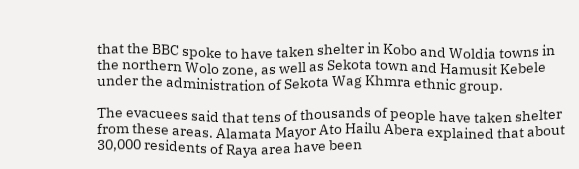that the BBC spoke to have taken shelter in Kobo and Woldia towns in the northern Wolo zone, as well as Sekota town and Hamusit Kebele under the administration of Sekota Wag Khmra ethnic group.

The evacuees said that tens of thousands of people have taken shelter from these areas. Alamata Mayor Ato Hailu Abera explained that about 30,000 residents of Raya area have been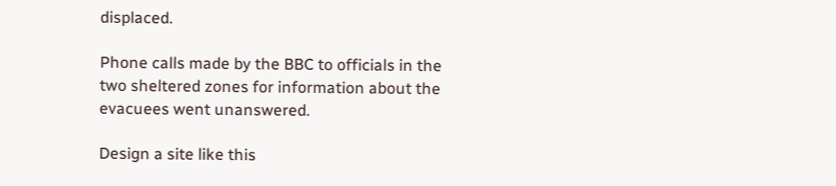displaced.

Phone calls made by the BBC to officials in the two sheltered zones for information about the evacuees went unanswered.

Design a site like this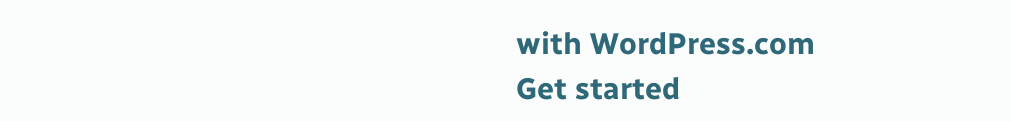with WordPress.com
Get started